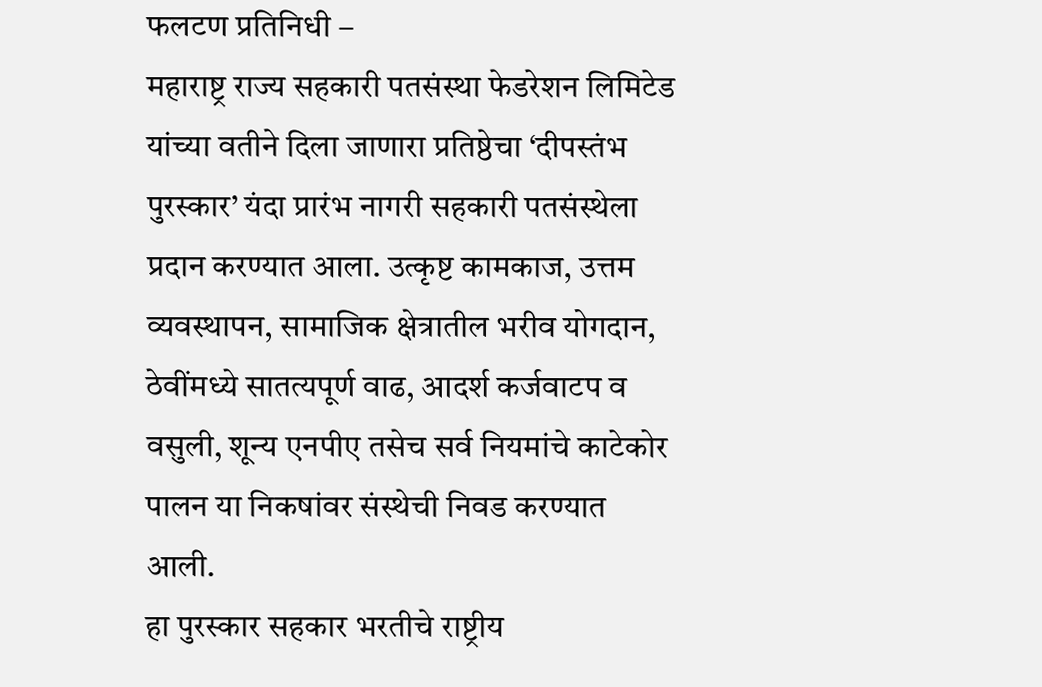फलटण प्रतिनिधी –
महाराष्ट्र राज्य सहकारी पतसंस्था फेडरेशन लिमिटेड यांच्या वतीने दिला जाणारा प्रतिष्ठेचा ‘दीपस्तंभ पुरस्कार’ यंदा प्रारंभ नागरी सहकारी पतसंस्थेला प्रदान करण्यात आला. उत्कृष्ट कामकाज, उत्तम व्यवस्थापन, सामाजिक क्षेत्रातील भरीव योगदान, ठेवींमध्ये सातत्यपूर्ण वाढ, आदर्श कर्जवाटप व वसुली, शून्य एनपीए तसेच सर्व नियमांचे काटेकोर पालन या निकषांवर संस्थेची निवड करण्यात आली.
हा पुरस्कार सहकार भरतीचे राष्ट्रीय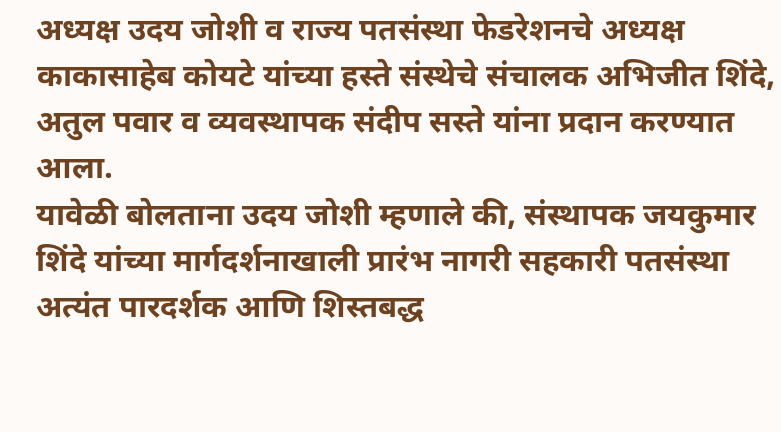अध्यक्ष उदय जोशी व राज्य पतसंस्था फेडरेशनचे अध्यक्ष काकासाहेब कोयटे यांच्या हस्ते संस्थेचे संचालक अभिजीत शिंदे, अतुल पवार व व्यवस्थापक संदीप सस्ते यांना प्रदान करण्यात आला.
यावेळी बोलताना उदय जोशी म्हणाले की, संस्थापक जयकुमार शिंदे यांच्या मार्गदर्शनाखाली प्रारंभ नागरी सहकारी पतसंस्था अत्यंत पारदर्शक आणि शिस्तबद्ध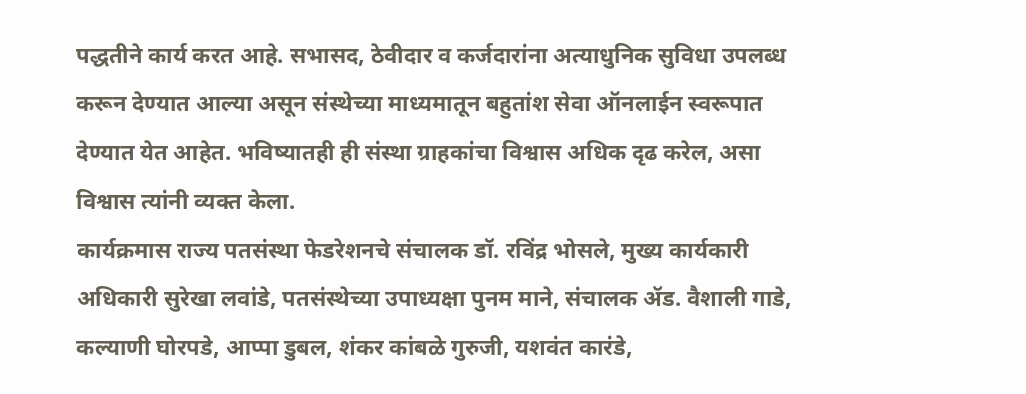पद्धतीने कार्य करत आहे. सभासद, ठेवीदार व कर्जदारांना अत्याधुनिक सुविधा उपलब्ध करून देण्यात आल्या असून संस्थेच्या माध्यमातून बहुतांश सेवा ऑनलाईन स्वरूपात देण्यात येत आहेत. भविष्यातही ही संस्था ग्राहकांचा विश्वास अधिक दृढ करेल, असा विश्वास त्यांनी व्यक्त केला.
कार्यक्रमास राज्य पतसंस्था फेडरेशनचे संचालक डॉ. रविंद्र भोसले, मुख्य कार्यकारी अधिकारी सुरेखा लवांडे, पतसंस्थेच्या उपाध्यक्षा पुनम माने, संचालक ॲड. वैशाली गाडे, कल्याणी घोरपडे, आप्पा डुबल, शंकर कांबळे गुरुजी, यशवंत कारंडे,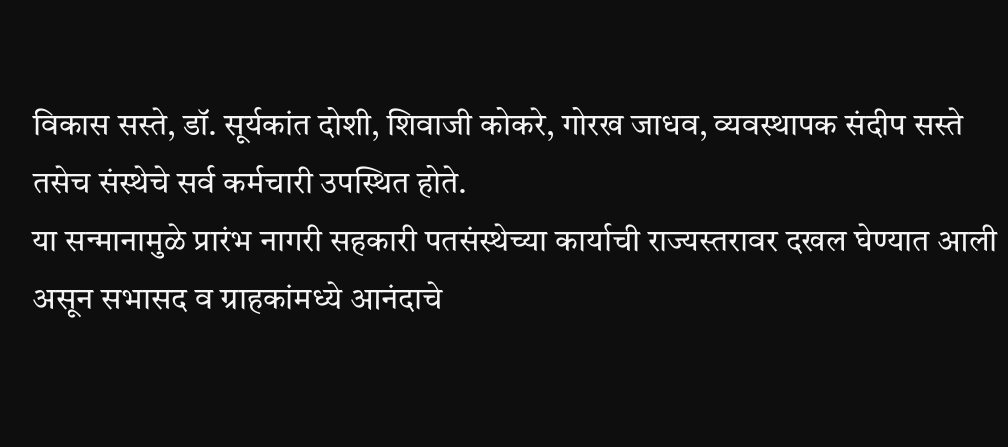विकास सस्ते, डॉ. सूर्यकांत दोशी, शिवाजी कोकरे, गोरख जाधव, व्यवस्थापक संदीप सस्ते तसेच संस्थेचे सर्व कर्मचारी उपस्थित होते.
या सन्मानामुळे प्रारंभ नागरी सहकारी पतसंस्थेच्या कार्याची राज्यस्तरावर दखल घेण्यात आली असून सभासद व ग्राहकांमध्ये आनंदाचे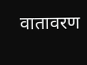वातावरण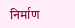निर्माण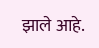झाले आहे.